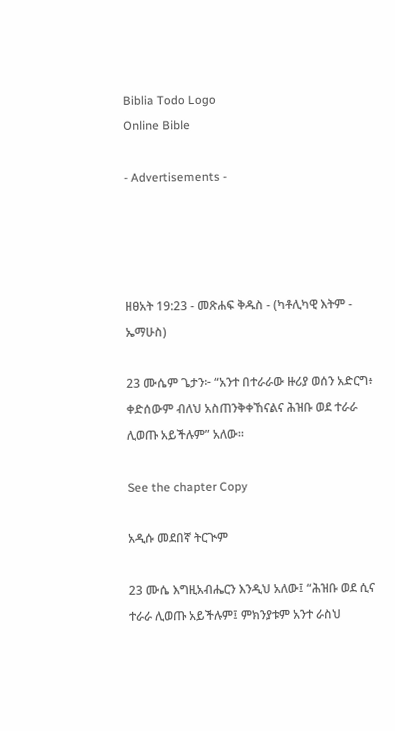Biblia Todo Logo
Online Bible

- Advertisements -




ዘፀአት 19:23 - መጽሐፍ ቅዱስ - (ካቶሊካዊ እትም - ኤማሁስ)

23 ሙሴም ጌታን፦ “አንተ በተራራው ዙሪያ ወሰን አድርግ፥ ቀድሰውም ብለህ አስጠንቅቀኸናልና ሕዝቡ ወደ ተራራ ሊወጡ አይችሉም” አለው።

See the chapter Copy

አዲሱ መደበኛ ትርጒም

23 ሙሴ እግዚአብሔርን እንዲህ አለው፤ “ሕዝቡ ወደ ሲና ተራራ ሊወጡ አይችሉም፤ ምክንያቱም አንተ ራስህ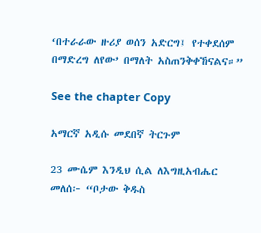‘በተራራው ዙሪያ ወሰን አድርግ፤ የተቀደሰም በማድረግ ለየው’ በማለት አስጠንቅቀኸናልና።”

See the chapter Copy

አማርኛ አዲሱ መደበኛ ትርጉም

23 ሙሴም እንዲህ ሲል ለእግዚአብሔር መለሰ፦ “ቦታው ቅዱስ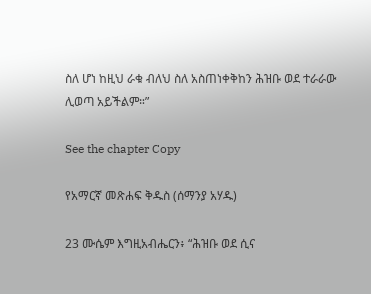ስለ ሆነ ከዚህ ራቁ ብለህ ስለ አስጠነቀቅከን ሕዝቡ ወደ ተራራው ሊወጣ አይችልም።”

See the chapter Copy

የአማርኛ መጽሐፍ ቅዱስ (ሰማንያ አሃዱ)

23 ሙሴም እግዚአብሔርን፥ “ሕዝቡ ወደ ሲና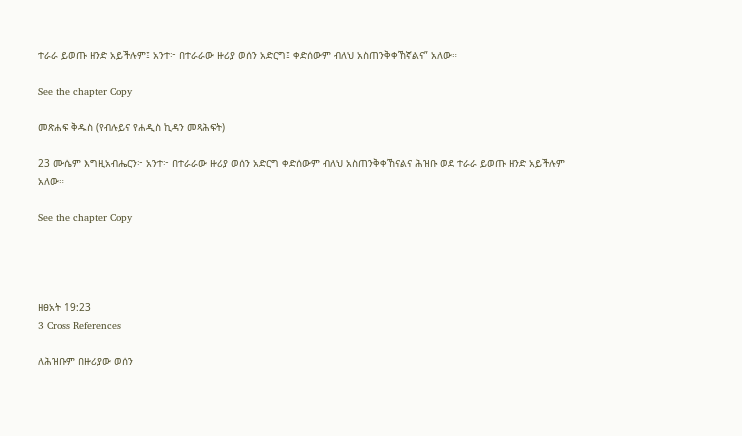ተራራ ይወጡ ዘንድ አይችሉም፤ አንተ፦ በተራራው ዙሪያ ወሰን አድርግ፤ ቀድሰውም ብለህ አስጠንቅቀኸኛልና” አለው።

See the chapter Copy

መጽሐፍ ቅዱስ (የብሉይና የሐዲስ ኪዳን መጻሕፍት)

23 ሙሴም እግዚአብሔርን፦ አንተ፦ በተራራው ዙሪያ ወሰን አድርግ ቀድሰውም ብለህ አስጠንቅቀኸናልና ሕዝቡ ወደ ተራራ ይወጡ ዘንድ አይችሉም አለው።

See the chapter Copy




ዘፀአት 19:23
3 Cross References

ለሕዝቡም በዙሪያው ወሰን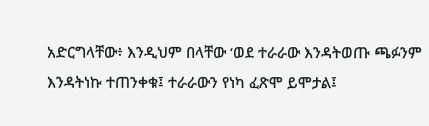አድርግላቸው፥ እንዲህም በላቸው ‘ወደ ተራራው እንዳትወጡ ጫፉንም እንዳትነኩ ተጠንቀቁ፤ ተራራውን የነካ ፈጽሞ ይሞታል፤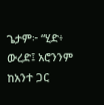ጌታም፦ “ሂድ፥ ውረድ፤ አሮንንም ከአንተ ጋር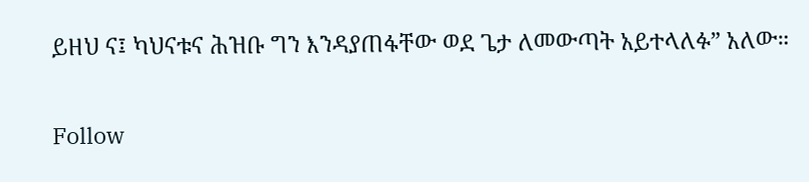ይዘህ ና፤ ካህናቱና ሕዝቡ ግን እንዳያጠፋቸው ወደ ጌታ ለመውጣት አይተላለፉ” አለው።


Follow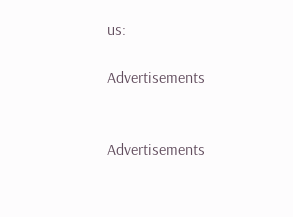us:

Advertisements


Advertisements